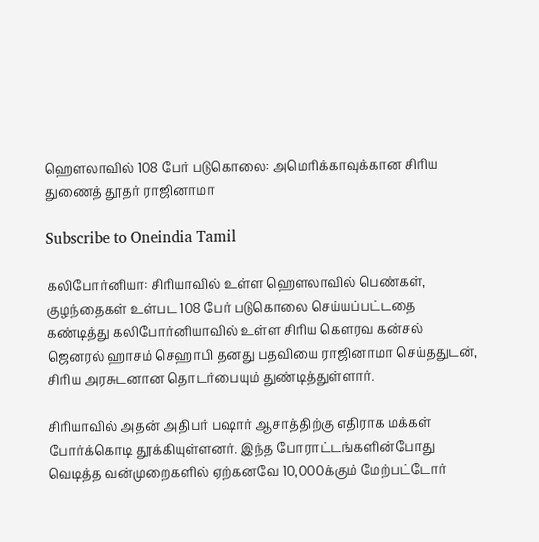ஹௌலாவில் 108 பேர் படுகொலை: அமெரிக்காவுக்கான சிரிய துணைத் தூதர் ராஜினாமா

Subscribe to Oneindia Tamil

கலிபோர்னியா: சிரியாவில் உள்ள ஹௌலாவில் பெண்கள், குழந்தைகள் உள்பட 108 பேர் படுகொலை செய்யப்பட்டதை கண்டித்து கலிபோர்னியாவில் உள்ள சிரிய கௌரவ கன்சல் ஜெனரல் ஹாசம் செஹாபி தனது பதவியை ராஜினாமா செய்ததுடன், சிரிய அரசுடனான தொடர்பையும் துண்டித்துள்ளார்.

சிரியாவில் அதன் அதிபர் பஷார் ஆசாத்திற்கு எதிராக மக்கள் போர்க்கொடி தூக்கியுள்ளனர். இந்த போராட்டங்களின்போது வெடித்த வன்முறைகளில் ஏற்கனவே 10,000க்கும் மேற்பட்டோர்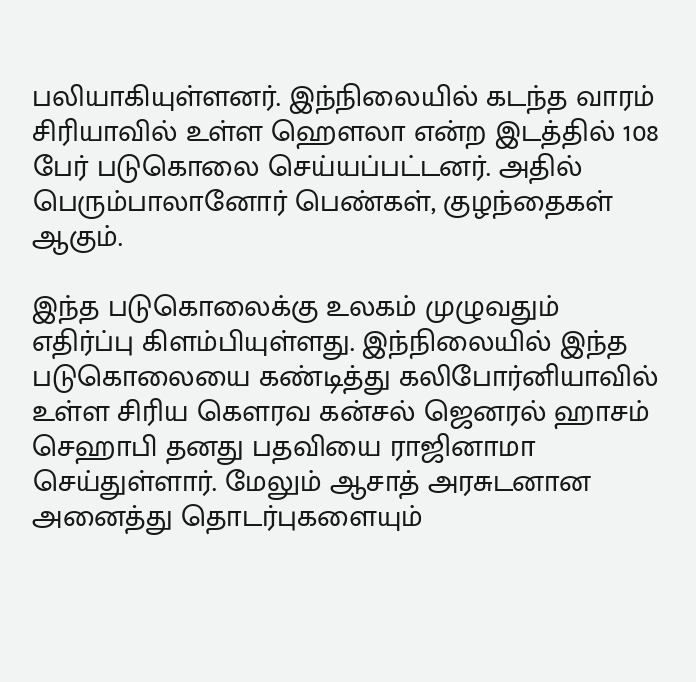பலியாகியுள்ளனர். இந்நிலையில் கடந்த வாரம் சிரியாவில் உள்ள ஹௌலா என்ற இடத்தில் 108 பேர் படுகொலை செய்யப்பட்டனர். அதில் பெரும்பாலானோர் பெண்கள், குழந்தைகள் ஆகும்.

இந்த படுகொலைக்கு உலகம் முழுவதும் எதிர்ப்பு கிளம்பியுள்ளது. இந்நிலையில் இந்த படுகொலையை கண்டித்து கலிபோர்னியாவில் உள்ள சிரிய கௌரவ கன்சல் ஜெனரல் ஹாசம் செஹாபி தனது பதவியை ராஜினாமா செய்துள்ளார். மேலும் ஆசாத் அரசுடனான அனைத்து தொடர்புகளையும்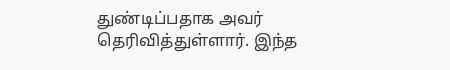துண்டிப்பதாக அவர் தெரிவித்துள்ளார். இந்த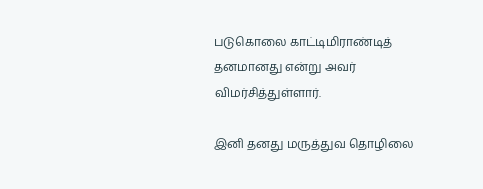படுகொலை காட்டிமிராண்டித் தனமானது என்று அவர் விமர்சித்துள்ளார்.

இனி தனது மருத்துவ தொழிலை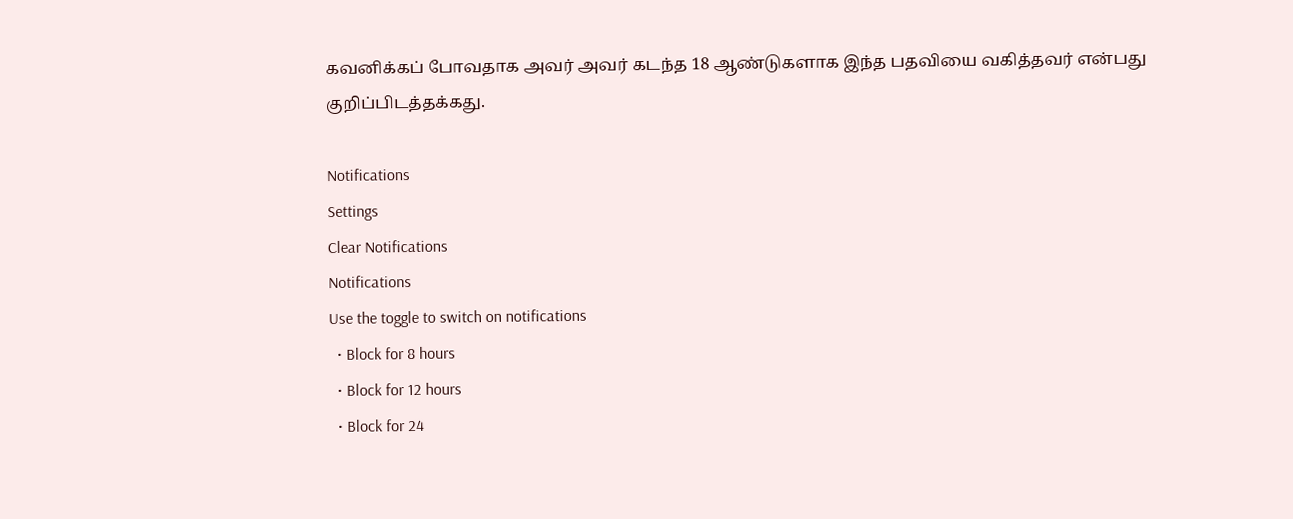கவனிக்கப் போவதாக அவர் அவர் கடந்த 18 ஆண்டுகளாக இந்த பதவியை வகித்தவர் என்பது குறிப்பிடத்தக்கது.

Notifications
Settings
Clear Notifications
Notifications
Use the toggle to switch on notifications
  • Block for 8 hours
  • Block for 12 hours
  • Block for 24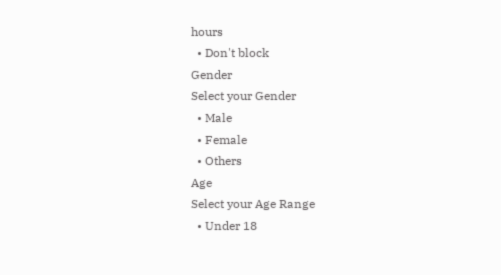hours
  • Don't block
Gender
Select your Gender
  • Male
  • Female
  • Others
Age
Select your Age Range
  • Under 18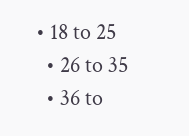• 18 to 25
  • 26 to 35
  • 36 to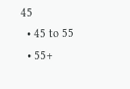45
  • 45 to 55
  • 55+